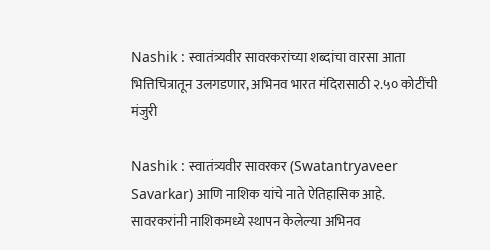Nashik : स्वातंत्र्यवीर सावरकरांच्या शब्दांचा वारसा आता भित्तिचित्रातून उलगडणार, अभिनव भारत मंदिरासाठी २.५० कोटींची मंजुरी

Nashik : स्वातंत्र्यवीर सावरकर (Swatantryaveer Savarkar) आणि नाशिक यांचे नाते ऐतिहासिक आहे. सावरकरांनी नाशिकमध्ये स्थापन केलेल्या अभिनव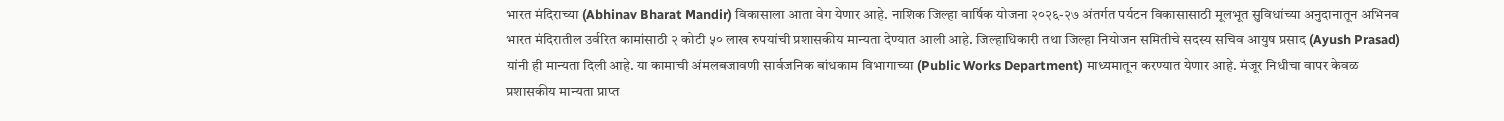भारत मंदिराच्या (Abhinav Bharat Mandir) विकासाला आता वेग येणार आहे. नाशिक जिल्हा वार्षिक योजना २०२६-२७ अंतर्गत पर्यटन विकासासाठी मूलभूत सुविधांच्या अनुदानातून अभिनव भारत मंदिरातील उर्वरित कामांसाठी २ कोटी ५० लाख रुपयांची प्रशासकीय मान्यता देण्यात आली आहे. जिल्हाधिकारी तथा जिल्हा नियोजन समितीचे सदस्य सचिव आयुष प्रसाद (Ayush Prasad) यांनी ही मान्यता दिली आहे. या कामाची अंमलबजावणी सार्वजनिक बांधकाम विभागाच्या (Public Works Department) माध्यमातून करण्यात येणार आहे. मंजूर निधीचा वापर केवळ प्रशासकीय मान्यता प्राप्त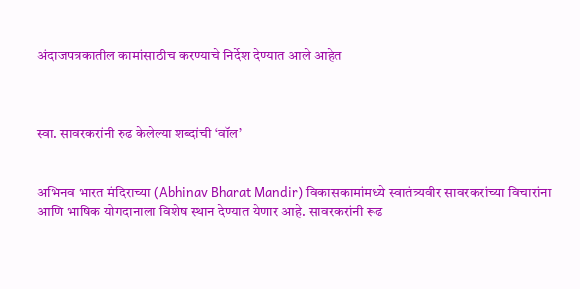अंदाजपत्रकातील कामांसाठीच करण्याचे निर्देश देण्यात आले आहेत



स्वा. सावरकरांनी रुढ केलेल्या शब्दांची ‘वॉल’


अभिनव भारत मंदिराच्या (Abhinav Bharat Mandir) विकासकामांमध्ये स्वातंत्र्यवीर सावरकरांच्या विचारांना आणि भाषिक योगदानाला विशेष स्थान देण्यात येणार आहे. सावरकरांनी रूढ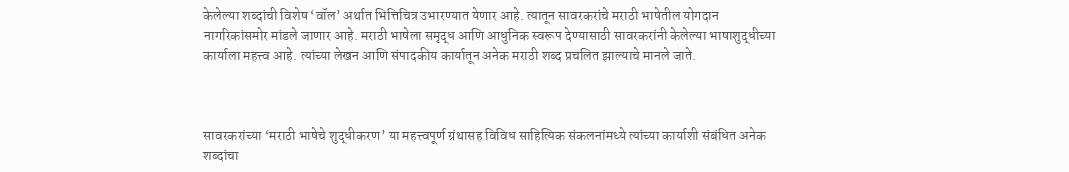केलेल्या शब्दांची विशेष ‘वॉल’ अर्थात भित्तिचित्र उभारण्यात येणार आहे. त्यातून सावरकरांचे मराठी भाषेतील योगदान नागरिकांसमोर मांडले जाणार आहे. मराठी भाषेला समृद्ध आणि आधुनिक स्वरूप देण्यासाठी सावरकरांनी केलेल्या भाषाशुद्धीच्या कार्याला महत्त्व आहे. त्यांच्या लेखन आणि संपादकीय कार्यातून अनेक मराठी शब्द प्रचलित झाल्याचे मानले जाते.



सावरकरांच्या ‘मराठी भाषेचे शुद्धीकरण’ या महत्त्वपूर्ण ग्रंथासह विविध साहित्यिक संकलनांमध्ये त्यांच्या कार्याशी संबंधित अनेक शब्दांचा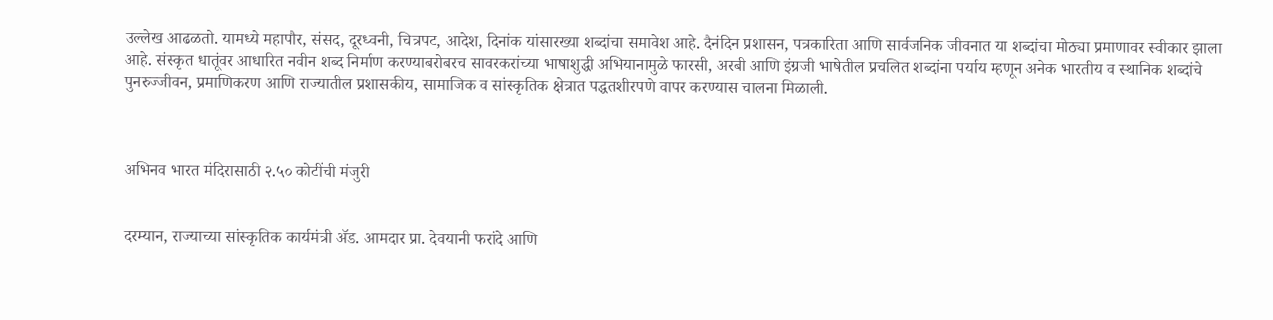उल्लेख आढळतो. यामध्ये महापौर, संसद, दूरध्वनी, चित्रपट, आदेश, दिनांक यांसारख्या शब्दांचा समावेश आहे. दैनंदिन प्रशासन, पत्रकारिता आणि सार्वजनिक जीवनात या शब्दांचा मोठ्या प्रमाणावर स्वीकार झाला आहे. संस्कृत धातूंवर आधारित नवीन शब्द निर्माण करण्याबरोबरच सावरकरांच्या भाषाशुद्धी अभियानामुळे फारसी, अरबी आणि इंग्रजी भाषेतील प्रचलित शब्दांना पर्याय म्हणून अनेक भारतीय व स्थानिक शब्दांचे पुनरुज्जीवन, प्रमाणिकरण आणि राज्यातील प्रशासकीय, सामाजिक व सांस्कृतिक क्षेत्रात पद्धतशीरपणे वापर करण्यास चालना मिळाली.



अभिनव भारत मंदिरासाठी २.५० कोटींची मंजुरी


दरम्यान, राज्याच्या सांस्कृतिक कार्यमंत्री ॲड. आमदार प्रा. देवयानी फरांदे आणि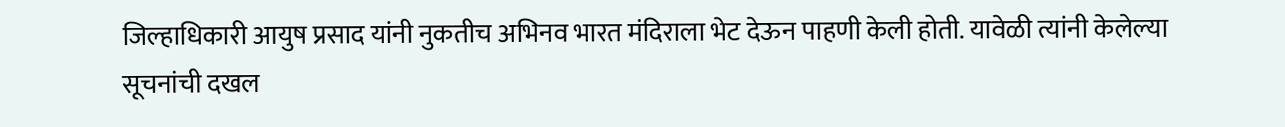जिल्हाधिकारी आयुष प्रसाद यांनी नुकतीच अभिनव भारत मंदिराला भेट देऊन पाहणी केली होती. यावेळी त्यांनी केलेल्या सूचनांची दखल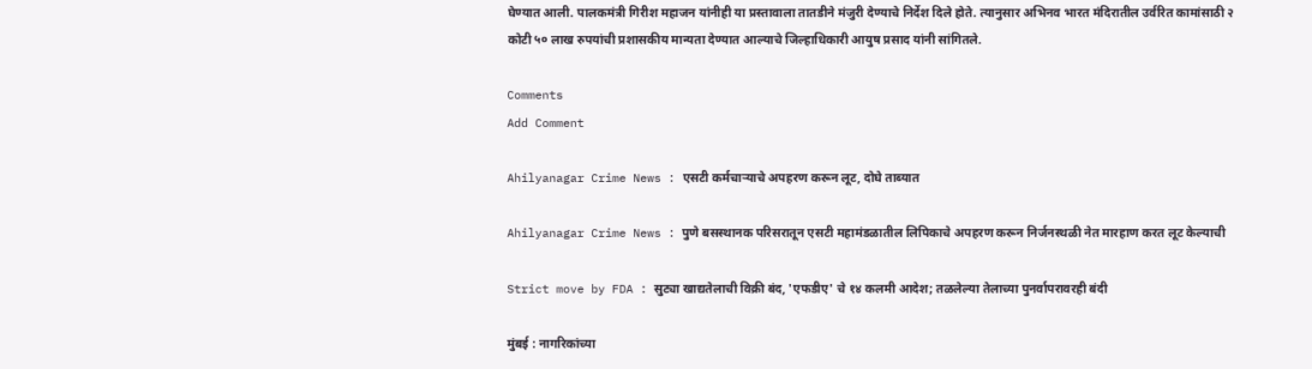घेण्यात आली. पालकमंत्री गिरीश महाजन यांनीही या प्रस्तावाला तातडीने मंजुरी देण्याचे निर्देश दिले होते. त्यानुसार अभिनव भारत मंदिरातील उर्वरित कामांसाठी २ कोटी ५० लाख रुपयांची प्रशासकीय मान्यता देण्यात आल्याचे जिल्हाधिकारी आयुष प्रसाद यांनी सांगितले.

Comments
Add Comment

Ahilyanagar Crime News : एसटी कर्मचाऱ्याचे अपहरण करून लूट, दोघे ताब्यात

Ahilyanagar Crime News : पुणे बसस्थानक परिसरातून एसटी महामंडळातील लिपिकाचे अपहरण करून निर्जनस्थळी नेत मारहाण करत लूट केल्याची

Strict move by FDA : सुट्या खाद्यतेलाची विक्री बंद, 'एफडीए' चे १४ कलमी आदेश; तळलेल्या तेलाच्या पुनर्वापरावरही बंदी

मुंबई : नागरिकांच्या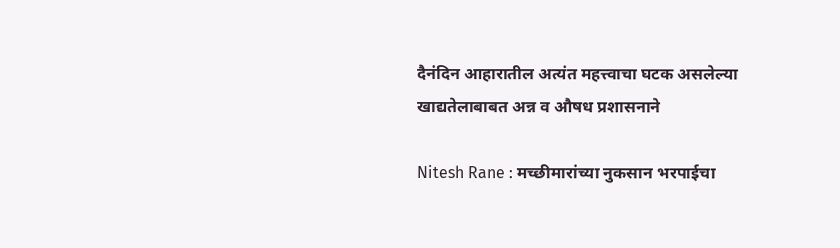दैनंदिन आहारातील अत्यंत महत्त्वाचा घटक असलेल्या खाद्यतेलाबाबत अन्न व औषध प्रशासनाने

Nitesh Rane : मच्छीमारांच्या नुकसान भरपाईचा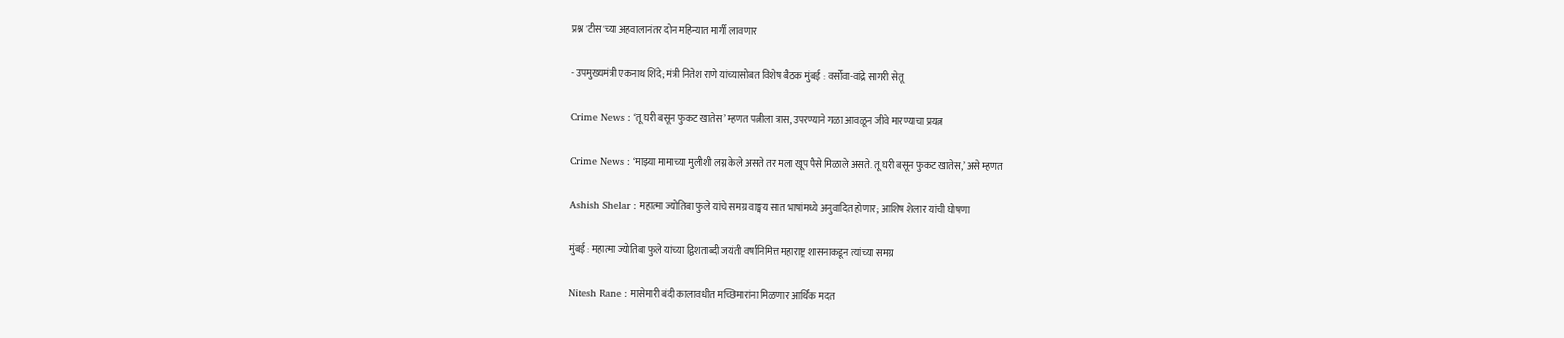प्रश्न 'टीस'च्या अहवालानंतर दोन महिन्यात मार्गी लावणार

- उपमुख्यमंत्री एकनाथ शिंदे; मंत्री नितेश राणे यांच्यासोबत विशेष बैठक मुंबई : वर्सोवा-वांद्रे सागरी सेतू

Crime News : ‘तू घरी बसून फुकट खातेस’ म्हणत पत्नीला त्रास, उपरण्याने गळा आवळून जीवे मारण्याचा प्रयत्न

Crime News : ‘माझ्या मामाच्या मुलीशी लग्न केले असते तर मला खूप पैसे मिळाले असते. तू घरी बसून फुकट खातेस,’ असे म्हणत

Ashish Shelar : महात्मा ज्योतिबा फुले यांचे समग्र वाङ्मय सात भाषांमध्ये अनुवादित होणार; आशिष शेलार यांची घोषणा

मुंबई : महात्मा ज्योतिबा फुले यांच्या द्विशताब्दी जयंती वर्षानिमित्त महाराष्ट्र शासनाकडून त्यांच्या समग्र

Nitesh Rane : मासेमारी बंदी कालावधीत मच्छिमारांना मिळणार आर्थिक मदत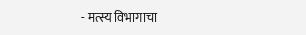- मत्स्य विभागाचा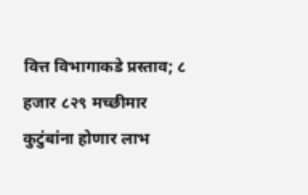वित्त विभागाकडे प्रस्ताव; ८ हजार ८२९ मच्छीमार कुटुंबांना होणार लाभ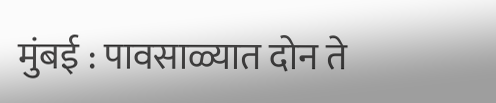मुंबई : पावसाळ्यात दोन ते